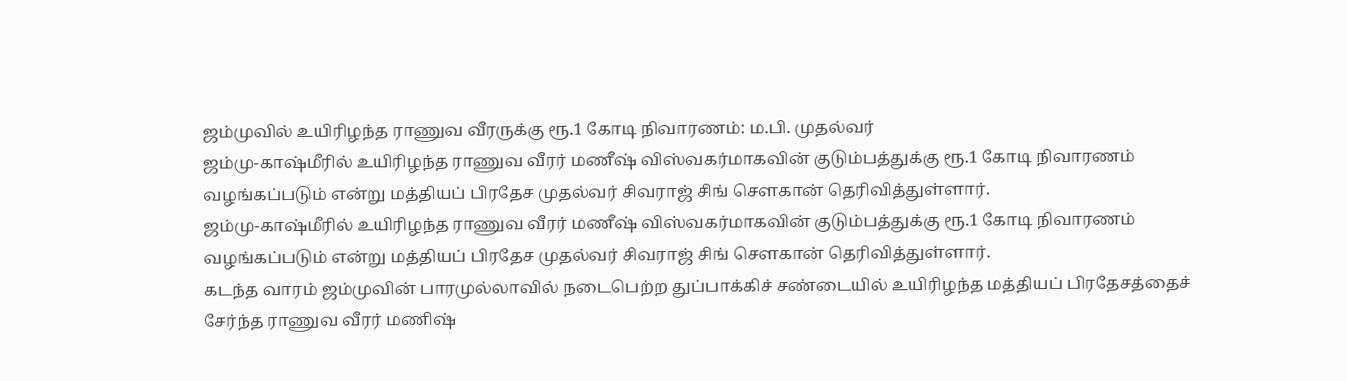ஜம்முவில் உயிரிழந்த ராணுவ வீரருக்கு ரூ.1 கோடி நிவாரணம்: ம.பி. முதல்வர்
ஜம்மு-காஷ்மீரில் உயிரிழந்த ராணுவ வீரர் மணீஷ் விஸ்வகர்மாகவின் குடும்பத்துக்கு ரூ.1 கோடி நிவாரணம் வழங்கப்படும் என்று மத்தியப் பிரதேச முதல்வர் சிவராஜ் சிங் சௌகான் தெரிவித்துள்ளார்.
ஜம்மு-காஷ்மீரில் உயிரிழந்த ராணுவ வீரர் மணீஷ் விஸ்வகர்மாகவின் குடும்பத்துக்கு ரூ.1 கோடி நிவாரணம் வழங்கப்படும் என்று மத்தியப் பிரதேச முதல்வர் சிவராஜ் சிங் சௌகான் தெரிவித்துள்ளார்.
கடந்த வாரம் ஜம்முவின் பாரமுல்லாவில் நடைபெற்ற துப்பாக்கிச் சண்டையில் உயிரிழந்த மத்தியப் பிரதேசத்தைச் சேர்ந்த ராணுவ வீரர் மணிஷ்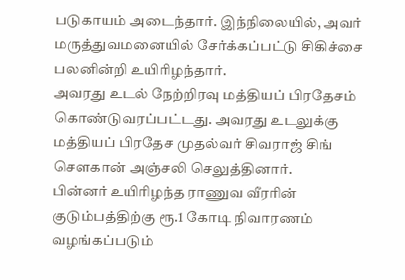படுகாயம் அடைந்தார். இந்நிலையில், அவர் மருத்துவமனையில் சேர்க்கப்பட்டு சிகிச்சை பலனின்றி உயிரிழந்தார்.
அவரது உடல் நேற்றிரவு மத்தியப் பிரதேசம் கொண்டுவரப்பட்டது. அவரது உடலுக்கு மத்தியப் பிரதேச முதல்வர் சிவராஜ் சிங் சௌகான் அஞ்சலி செலுத்தினார்.
பின்னர் உயிரிழந்த ராணுவ வீரரின் குடும்பத்திற்கு ரூ.1 கோடி நிவாரணம் வழங்கப்படும்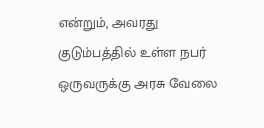என்றும், அவரது குடும்பத்தில் உள்ள நபர் ஒருவருக்கு அரசு வேலை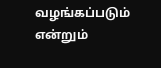வழங்கப்படும் என்றும்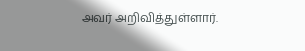அவர் அறிவித்துள்ளார்.